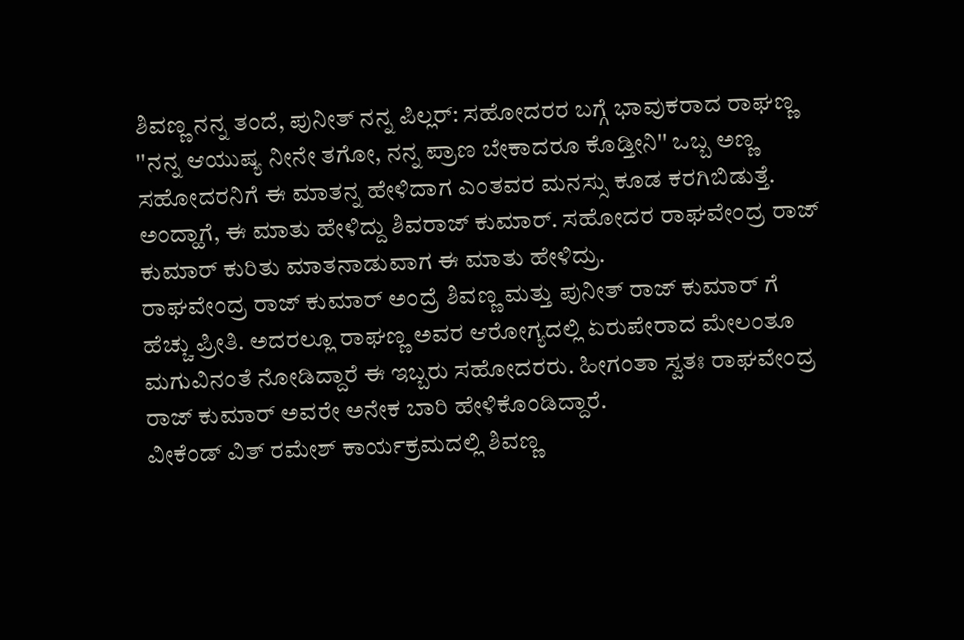ಶಿವಣ್ಣ ನನ್ನ ತಂದೆ, ಪುನೀತ್ ನನ್ನ ಪಿಲ್ಲರ್: ಸಹೋದರರ ಬಗ್ಗೆ ಭಾವುಕರಾದ ರಾಘಣ್ಣ
''ನನ್ನ ಆಯುಷ್ಯ ನೀನೇ ತಗೋ, ನನ್ನ ಪ್ರಾಣ ಬೇಕಾದರೂ ಕೊಡ್ತೀನಿ'' ಒಬ್ಬ ಅಣ್ಣ ಸಹೋದರನಿಗೆ ಈ ಮಾತನ್ನ ಹೇಳಿದಾಗ ಎಂತವರ ಮನಸ್ಸು ಕೂಡ ಕರಗಿಬಿಡುತ್ತೆ. ಅಂದ್ಹಾಗೆ, ಈ ಮಾತು ಹೇಳಿದ್ದು ಶಿವರಾಜ್ ಕುಮಾರ್. ಸಹೋದರ ರಾಘವೇಂದ್ರ ರಾಜ್ ಕುಮಾರ್ ಕುರಿತು ಮಾತನಾಡುವಾಗ ಈ ಮಾತು ಹೇಳಿದ್ರು.
ರಾಘವೇಂದ್ರ ರಾಜ್ ಕುಮಾರ್ ಅಂದ್ರೆ ಶಿವಣ್ಣ ಮತ್ತು ಪುನೀತ್ ರಾಜ್ ಕುಮಾರ್ ಗೆ ಹೆಚ್ಚು ಪ್ರೀತಿ. ಅದರಲ್ಲೂ ರಾಘಣ್ಣ ಅವರ ಆರೋಗ್ಯದಲ್ಲಿ ಏರುಪೇರಾದ ಮೇಲಂತೂ ಮಗುವಿನಂತೆ ನೋಡಿದ್ದಾರೆ ಈ ಇಬ್ಬರು ಸಹೋದರರು. ಹೀಗಂತಾ ಸ್ವತಃ ರಾಘವೇಂದ್ರ ರಾಜ್ ಕುಮಾರ್ ಅವರೇ ಅನೇಕ ಬಾರಿ ಹೇಳಿಕೊಂಡಿದ್ದಾರೆ.
ವೀಕೆಂಡ್ ವಿತ್ ರಮೇಶ್ ಕಾರ್ಯಕ್ರಮದಲ್ಲಿ ಶಿವಣ್ಣ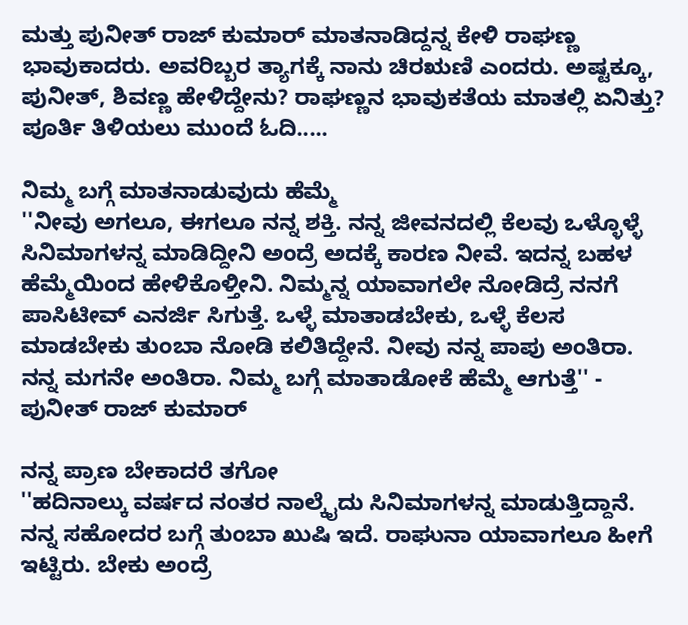ಮತ್ತು ಪುನೀತ್ ರಾಜ್ ಕುಮಾರ್ ಮಾತನಾಡಿದ್ದನ್ನ ಕೇಳಿ ರಾಘಣ್ಣ ಭಾವುಕಾದರು. ಅವರಿಬ್ಬರ ತ್ಯಾಗಕ್ಕೆ ನಾನು ಚಿರಋಣಿ ಎಂದರು. ಅಷ್ಟಕ್ಕೂ, ಪುನೀತ್, ಶಿವಣ್ಣ ಹೇಳಿದ್ದೇನು? ರಾಘಣ್ಣನ ಭಾವುಕತೆಯ ಮಾತಲ್ಲಿ ಏನಿತ್ತು? ಪೂರ್ತಿ ತಿಳಿಯಲು ಮುಂದೆ ಓದಿ.....

ನಿಮ್ಮ ಬಗ್ಗೆ ಮಾತನಾಡುವುದು ಹೆಮ್ಮೆ
''ನೀವು ಅಗಲೂ, ಈಗಲೂ ನನ್ನ ಶಕ್ತಿ. ನನ್ನ ಜೀವನದಲ್ಲಿ ಕೆಲವು ಒಳ್ಳೊಳ್ಳೆ ಸಿನಿಮಾಗಳನ್ನ ಮಾಡಿದ್ದೀನಿ ಅಂದ್ರೆ ಅದಕ್ಕೆ ಕಾರಣ ನೀವೆ. ಇದನ್ನ ಬಹಳ ಹೆಮ್ಮೆಯಿಂದ ಹೇಳಿಕೊಳ್ತೀನಿ. ನಿಮ್ಮನ್ನ ಯಾವಾಗಲೇ ನೋಡಿದ್ರೆ ನನಗೆ ಪಾಸಿಟೀವ್ ಎನರ್ಜಿ ಸಿಗುತ್ತೆ. ಒಳ್ಳೆ ಮಾತಾಡಬೇಕು, ಒಳ್ಳೆ ಕೆಲಸ ಮಾಡಬೇಕು ತುಂಬಾ ನೋಡಿ ಕಲಿತಿದ್ದೇನೆ. ನೀವು ನನ್ನ ಪಾಪು ಅಂತಿರಾ. ನನ್ನ ಮಗನೇ ಅಂತಿರಾ. ನಿಮ್ಮ ಬಗ್ಗೆ ಮಾತಾಡೋಕೆ ಹೆಮ್ಮೆ ಆಗುತ್ತೆ'' - ಪುನೀತ್ ರಾಜ್ ಕುಮಾರ್

ನನ್ನ ಪ್ರಾಣ ಬೇಕಾದರೆ ತಗೋ
''ಹದಿನಾಲ್ಕು ವರ್ಷದ ನಂತರ ನಾಲ್ಕೈದು ಸಿನಿಮಾಗಳನ್ನ ಮಾಡುತ್ತಿದ್ದಾನೆ. ನನ್ನ ಸಹೋದರ ಬಗ್ಗೆ ತುಂಬಾ ಖುಷಿ ಇದೆ. ರಾಘುನಾ ಯಾವಾಗಲೂ ಹೀಗೆ ಇಟ್ಟಿರು. ಬೇಕು ಅಂದ್ರೆ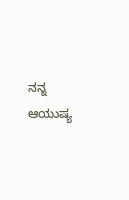ನನ್ನ ಆಯುಷ್ಯ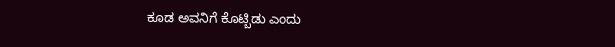ಕೂಡ ಅವನಿಗೆ ಕೊಟ್ಬಿಡು ಎಂದು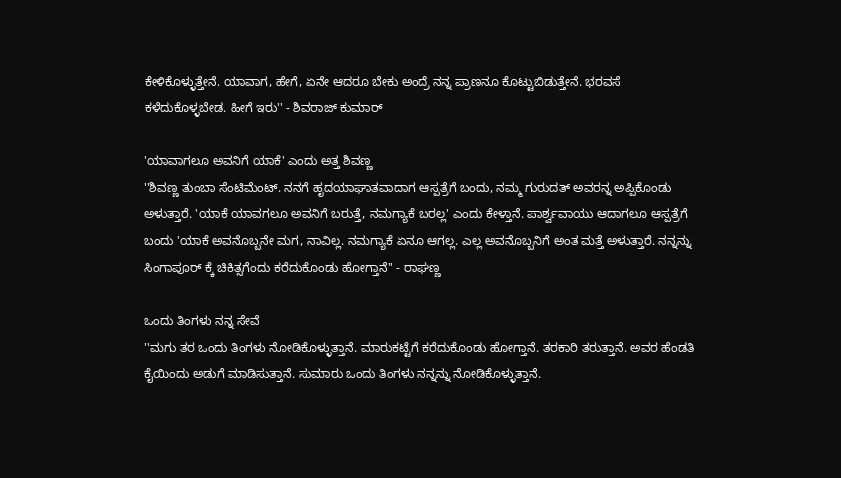ಕೇಳಿಕೊಳ್ಳುತ್ತೇನೆ. ಯಾವಾಗ, ಹೇಗೆ, ಏನೇ ಆದರೂ ಬೇಕು ಅಂದ್ರೆ ನನ್ನ ಪ್ರಾಣನೂ ಕೊಟ್ಟುಬಿಡುತ್ತೇನೆ. ಭರವಸೆ ಕಳೆದುಕೊಳ್ಳಬೇಡ. ಹೀಗೆ ಇರು'' - ಶಿವರಾಜ್ ಕುಮಾರ್

'ಯಾವಾಗಲೂ ಅವನಿಗೆ ಯಾಕೆ' ಎಂದು ಅತ್ತ ಶಿವಣ್ಣ
''ಶಿವಣ್ಣ ತುಂಬಾ ಸೆಂಟಿಮೆಂಟ್. ನನಗೆ ಹೃದಯಾಘಾತವಾದಾಗ ಆಸ್ಪತ್ರೆಗೆ ಬಂದು, ನಮ್ಮ ಗುರುದತ್ ಅವರನ್ನ ಅಪ್ಪಿಕೊಂಡು ಅಳುತ್ತಾರೆ. 'ಯಾಕೆ ಯಾವಗಲೂ ಅವನಿಗೆ ಬರುತ್ತೆ, ನಮಗ್ಯಾಕೆ ಬರಲ್ಲ' ಎಂದು ಕೇಳ್ತಾನೆ. ಪಾರ್ಶ್ವವಾಯು ಆದಾಗಲೂ ಆಸ್ಪತ್ರೆಗೆ ಬಂದು 'ಯಾಕೆ ಅವನೊಬ್ಬನೇ ಮಗ, ನಾವಿಲ್ಲ. ನಮಗ್ಯಾಕೆ ಏನೂ ಆಗಲ್ಲ. ಎಲ್ಲ ಅವನೊಬ್ಬನಿಗೆ ಅಂತ ಮತ್ತೆ ಅಳುತ್ತಾರೆ. ನನ್ನನ್ನು ಸಿಂಗಾಪೂರ್ ಕ್ಕೆ ಚಿಕಿತ್ಸಗೆಂದು ಕರೆದುಕೊಂಡು ಹೋಗ್ತಾನೆ'' - ರಾಘಣ್ಣ

ಒಂದು ತಿಂಗಳು ನನ್ನ ಸೇವೆ
''ಮಗು ತರ ಒಂದು ತಿಂಗಳು ನೋಡಿಕೊಳ್ಳುತ್ತಾನೆ. ಮಾರುಕಟ್ಟೆಗೆ ಕರೆದುಕೊಂಡು ಹೋಗ್ತಾನೆ. ತರಕಾರಿ ತರುತ್ತಾನೆ. ಅವರ ಹೆಂಡತಿ ಕೈಯಿಂದು ಅಡುಗೆ ಮಾಡಿಸುತ್ತಾನೆ. ಸುಮಾರು ಒಂದು ತಿಂಗಳು ನನ್ನನ್ನು ನೋಡಿಕೊಳ್ಳುತ್ತಾನೆ.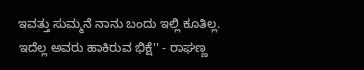ಇವತ್ತು ಸುಮ್ಮನೆ ನಾನು ಬಂದು ಇಲ್ಲಿ ಕೂತಿಲ್ಲ. ಇದೆಲ್ಲ ಅವರು ಹಾಕಿರುವ ಭಿಕ್ಷೆ'' - ರಾಘಣ್ಣ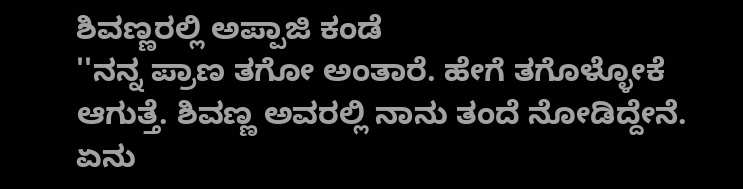ಶಿವಣ್ಣರಲ್ಲಿ ಅಪ್ಪಾಜಿ ಕಂಡೆ
''ನನ್ನ ಪ್ರಾಣ ತಗೋ ಅಂತಾರೆ. ಹೇಗೆ ತಗೊಳ್ಳೋಕೆ ಆಗುತ್ತೆ. ಶಿವಣ್ಣ ಅವರಲ್ಲಿ ನಾನು ತಂದೆ ನೋಡಿದ್ದೇನೆ. ಏನು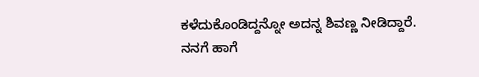ಕಳೆದುಕೊಂಡಿದ್ದನ್ನೋ ಅದನ್ನ ಶಿವಣ್ಣ ನೀಡಿದ್ದಾರೆ. ನನಗೆ ಹಾಗೆ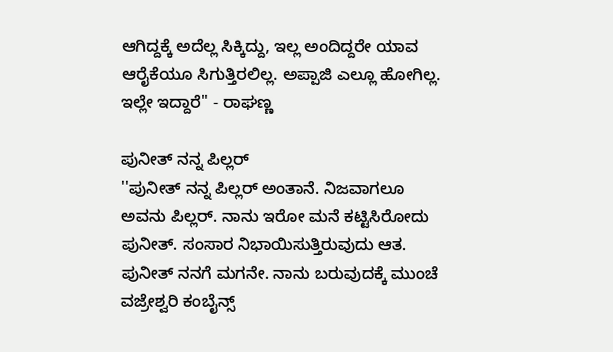ಆಗಿದ್ದಕ್ಕೆ ಅದೆಲ್ಲ ಸಿಕ್ಕಿದ್ದು, ಇಲ್ಲ ಅಂದಿದ್ದರೇ ಯಾವ ಆರೈಕೆಯೂ ಸಿಗುತ್ತಿರಲಿಲ್ಲ. ಅಪ್ಪಾಜಿ ಎಲ್ಲೂ ಹೋಗಿಲ್ಲ. ಇಲ್ಲೇ ಇದ್ದಾರೆ'' - ರಾಘಣ್ಣ

ಪುನೀತ್ ನನ್ನ ಪಿಲ್ಲರ್
''ಪುನೀತ್ ನನ್ನ ಪಿಲ್ಲರ್ ಅಂತಾನೆ. ನಿಜವಾಗಲೂ ಅವನು ಪಿಲ್ಲರ್. ನಾನು ಇರೋ ಮನೆ ಕಟ್ಟಿಸಿರೋದು ಪುನೀತ್. ಸಂಸಾರ ನಿಭಾಯಿಸುತ್ತಿರುವುದು ಆತ. ಪುನೀತ್ ನನಗೆ ಮಗನೇ. ನಾನು ಬರುವುದಕ್ಕೆ ಮುಂಚೆ ವಜ್ರೇಶ್ವರಿ ಕಂಬೈನ್ಸ್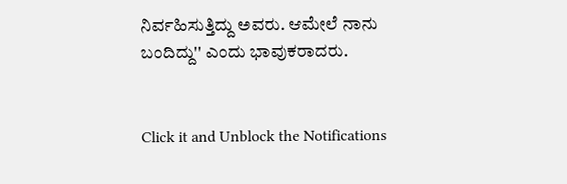ನಿರ್ವಹಿಸುತ್ತಿದ್ದು ಅವರು. ಆಮೇಲೆ ನಾನು ಬಂದಿದ್ದು'' ಎಂದು ಭಾವುಕರಾದರು.


Click it and Unblock the Notifications